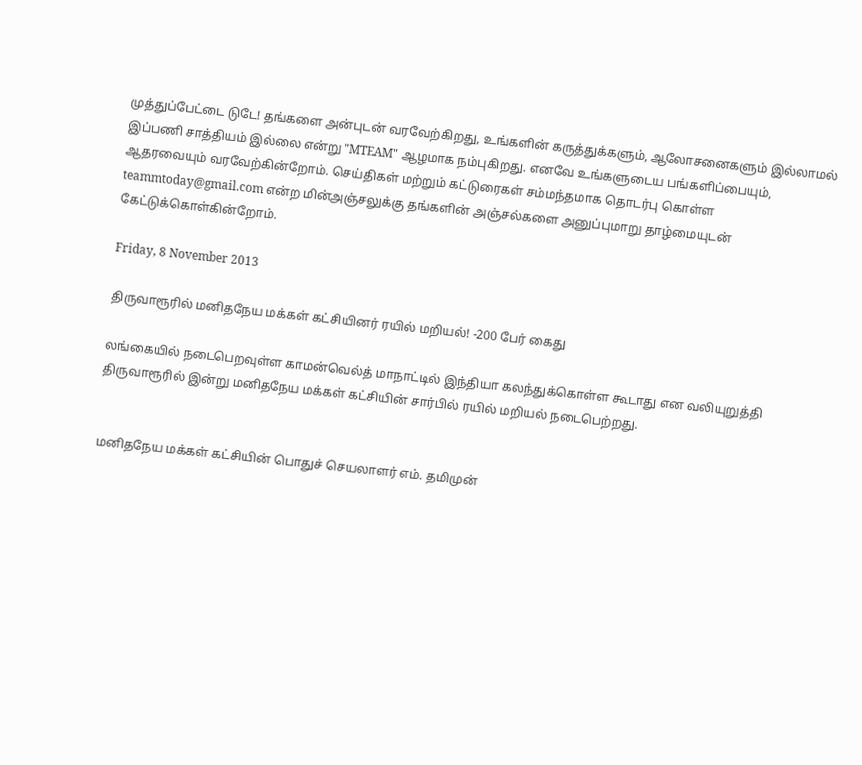முத்துப்பேட்டை டுடே! தங்களை அன்புடன் வரவேற்கிறது, உங்களின் கருத்துக்களும், ஆலோசனைகளும் இல்லாமல் இப்பணி சாத்தியம் இல்லை என்று "MTEAM" ஆழமாக நம்புகிறது. எனவே உங்களுடைய பங்களிப்பையும், ஆதரவையும் வரவேற்கின்றோம். செய்திகள் மற்றும் கட்டுரைகள் சம்மந்தமாக தொடர்பு கொள்ள teammtoday@gmail.com என்ற மின்அஞ்சலுக்கு தங்களின் அஞ்சல்களை அனுப்புமாறு தாழ்மையுடன் கேட்டுக்கொள்கின்றோம்.

Friday, 8 November 2013

திருவாரூரில் மனிதநேய மக்கள் கட்சியினர் ரயில் மறியல்! -200 பேர் கைது

லங்கையில் நடைபெறவுள்ள காமன்வெல்த் மாநாட்டில் இந்தியா கலந்துக்கொள்ள கூடாது என வலியுறுத்தி திருவாரூரில் இன்று மனிதநேய மக்கள் கட்சியின் சார்பில் ரயில் மறியல் நடைபெற்றது.


மனிதநேய மக்கள் கட்சியின் பொதுச் செயலாளர் எம். தமிமுன்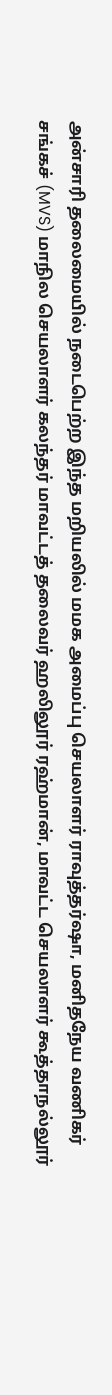அன்சாரி தலைமையில் நடைபெற்ற இந்த மறியலில் மமக அமைப்பு செயலாளர் ராவுத்தர்ஷா, மனிதநேய வணிகர் சங்கச் (MVS) மாநில செயலாளர் கலந்தர் மாவட்டத் தலைவர் ஹலிலூர் ரஹ்மான், மாவட்ட செயலாளர் கூத்தாநல்லூர்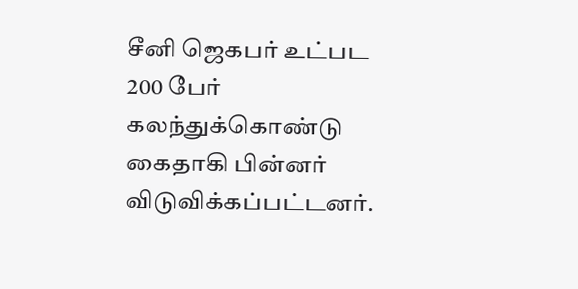சீனி ஜெகபர் உட்பட 200 பேர் கலந்துக்கொண்டு கைதாகி பின்னர் விடுவிக்கப்பட்டனர்.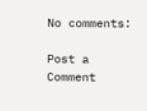No comments:

Post a Comment